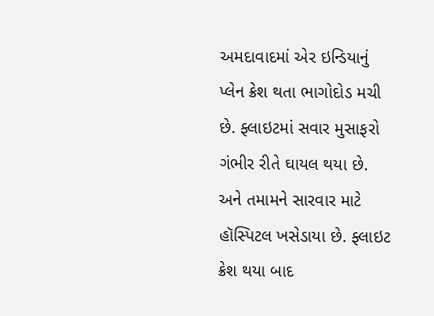અમદાવાદમાં એર ઇન્ડિયાનું પ્લેન ક્રેશ થતા ભાગોદોડ મચી છે. ફ્લાઇટમાં સવાર મુસાફરો ગંભીર રીતે ઘાયલ થયા છે. અને તમામને સારવાર માટે હૉસ્પિટલ ખસેડાયા છે. ફ્લાઇટ ક્રેશ થયા બાદ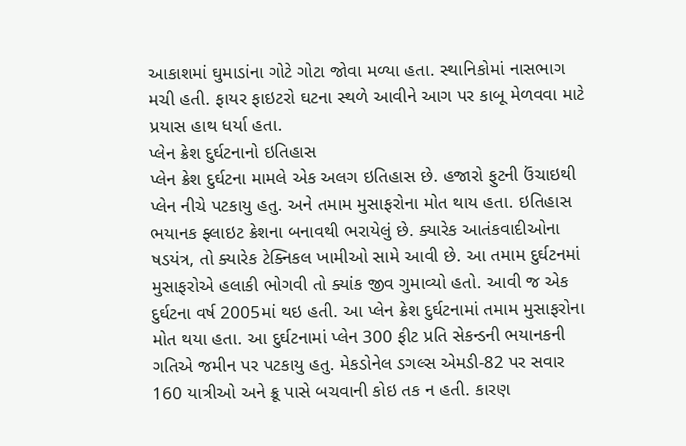આકાશમાં ઘુમાડાંના ગોટે ગોટા જોવા મળ્યા હતા. સ્થાનિકોમાં નાસભાગ મચી હતી. ફાયર ફાઇટરો ઘટના સ્થળે આવીને આગ પર કાબૂ મેળવવા માટે પ્રયાસ હાથ ધર્યા હતા.
પ્લેન ક્રેશ દુર્ઘટનાનો ઇતિહાસ
પ્લેન ક્રેશ દુર્ઘટના મામલે એક અલગ ઇતિહાસ છે. હજારો ફુટની ઉંચાઇથી પ્લેન નીચે પટકાયુ હતુ. અને તમામ મુસાફરોના મોત થાય હતા. ઇતિહાસ ભયાનક ફ્લાઇટ ક્રેશના બનાવથી ભરાયેલું છે. ક્યારેક આતંકવાદીઓના ષડયંત્ર, તો ક્યારેક ટેક્નિકલ ખામીઓ સામે આવી છે. આ તમામ દુર્ઘટનમાં મુસાફરોએ હલાકી ભોગવી તો ક્યાંક જીવ ગુમાવ્યો હતો. આવી જ એક દુર્ઘટના વર્ષ 2005માં થઇ હતી. આ પ્લેન ક્રેશ દુર્ઘટનામાં તમામ મુસાફરોના મોત થયા હતા. આ દુર્ઘટનામાં પ્લેન 300 ફીટ પ્રતિ સેકન્ડની ભયાનકની ગતિએ જમીન પર પટકાયુ હતુ. મેકડોનેલ ડગલ્સ એમડી-82 પર સવાર 160 યાત્રીઓ અને ક્રૂ પાસે બચવાની કોઇ તક ન હતી. કારણ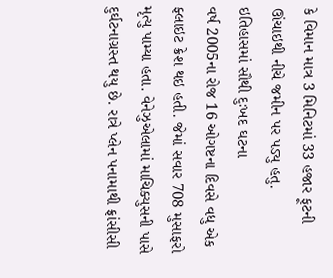કે વિમાન માત્ર 3 મિનિટમાં 33 હજાર ફૂટની ઊંચાઇથી નીચે જમીન પર પડ્યુ હતુ.
ઇતિહાસમાં સૌથી દુઃખદ ઘટના
વર્ષ 2005ના રોજ 16 ઓગષ્ટના દિવસે વધુ એક ફ્લાઇટ ક્રેશ થઇ હતી. જેમાં સવાર 708 મુસાફરો મૃત્યુ પામ્યા હતા. વેનેઝુએલામાં માચિક્યુસની પાસે દુર્ઘટનાગ્રસ્ત થયુ છે. રાત્રે પ્લેન પનામાથી ફ્રાંસીસી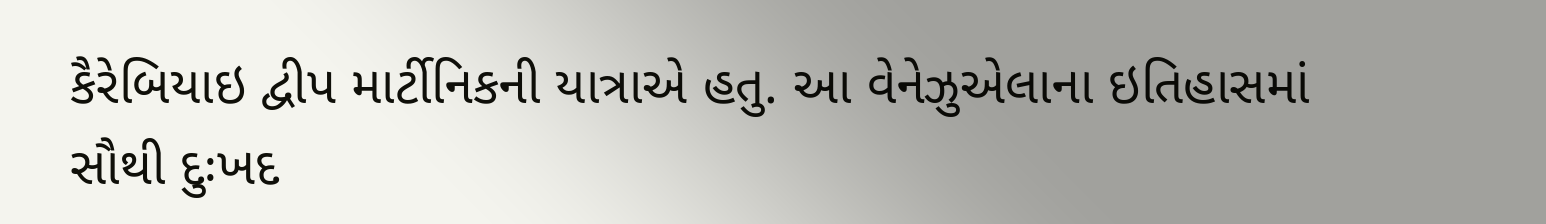કૈરેબિયાઇ દ્વીપ માર્ટીનિકની યાત્રાએ હતુ. આ વેનેઝુએલાના ઇતિહાસમાં સૌથી દુઃખદ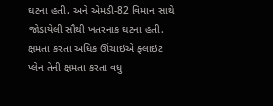ઘટના હતી. અને એમડી-82 વિમાન સાથે જોડાયેલી સૌથી ખતરનાક ઘટના હતી.
ક્ષમતા કરતા અધિક ઊંચાઇએ ફ્લાઇટ
પ્લેન તેની ક્ષમતા કરતા વધુ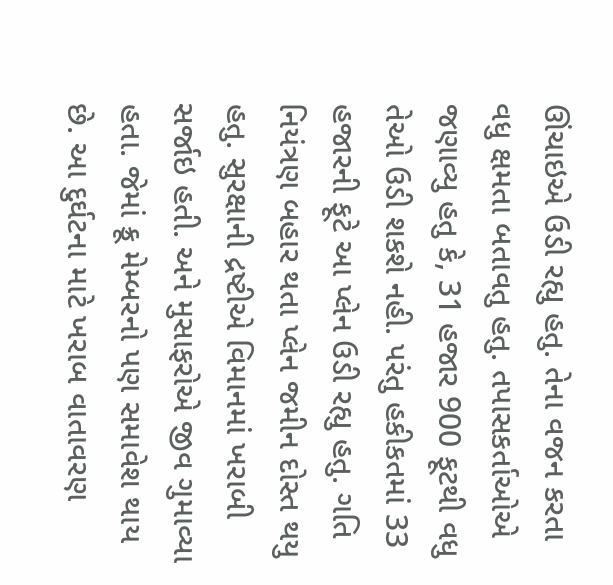ઊંચાઇએ ઉડી રહ્યુ હતુ. તેના વજન કરતા વધુ ક્ષમતા બતાવતુ હતુ. તપાસકર્તાઓએ જણાવ્યુ હતુ કે, 31 હજાર 900 ફૂટથી વધુ તેઓ ઉડી શકશે નહી. પરંતુ હકીકતમાં 33 હજારની ફૂટે આ પ્લેન ઉડી રહ્યુ હતુ. ગતિ નિયંત્રણ બહાર થતા પ્લેન જમીન દોસ્ત થયુ હતુ. સુરક્ષાની દ્રષ્ટીએ વિમાનમાં ખરાબી સર્જાઇ હતી. અને મુસાફરોએ જીવ ગુમાવ્યા હતા. જેમાં ક્રૂ મેમ્બરનો પણ સમાવેશ થાય છે. આ દુર્ઘટના માટે ખરાબ વાતાવરણ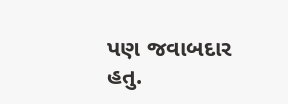પણ જવાબદાર હતુ.